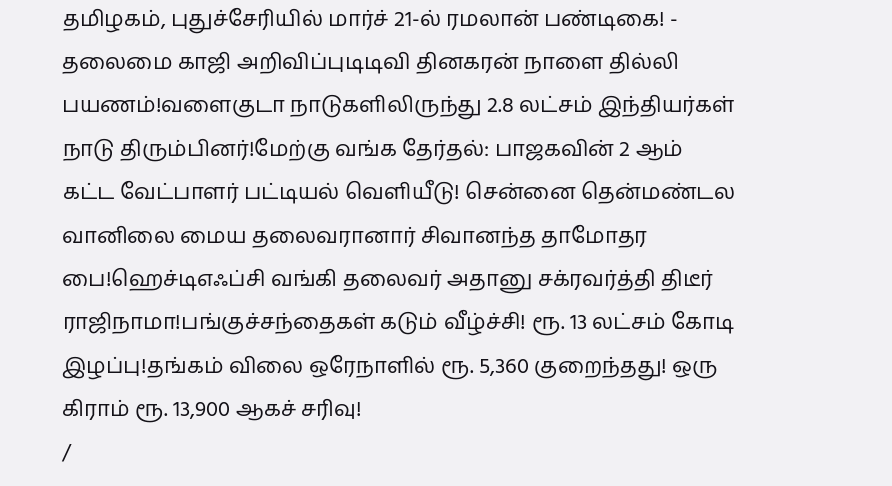தமிழகம், புதுச்சேரியில் மார்ச் 21-ல் ரமலான் பண்டிகை! - தலைமை காஜி அறிவிப்புடிடிவி தினகரன் நாளை தில்லி பயணம்!வளைகுடா நாடுகளிலிருந்து 2.8 லட்சம் இந்தியர்கள் நாடு திரும்பினர்!மேற்கு வங்க தேர்தல்: பாஜகவின் 2 ஆம் கட்ட வேட்பாளர் பட்டியல் வெளியீடு! சென்னை தென்மண்டல வானிலை மைய தலைவரானார் சிவானந்த தாமோதர பை!ஹெச்டிஎஃப்சி வங்கி தலைவர் அதானு சக்ரவர்த்தி திடீர் ராஜிநாமா!பங்குச்சந்தைகள் கடும் வீழ்ச்சி! ரூ. 13 லட்சம் கோடி இழப்பு!தங்கம் விலை ஒரேநாளில் ரூ. 5,360 குறைந்தது! ஒரு கிராம் ரூ. 13,900 ஆகச் சரிவு!
/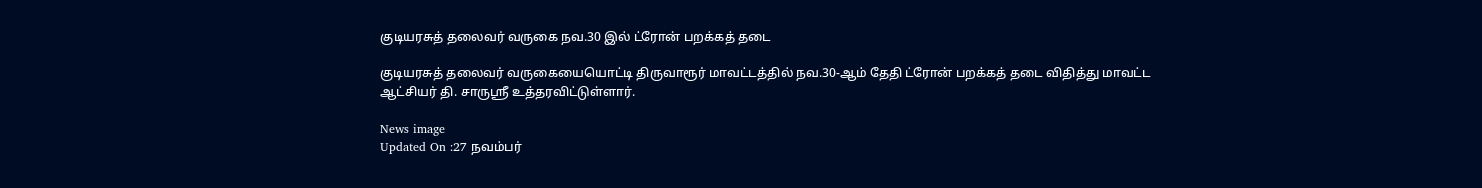குடியரசுத் தலைவர் வருகை நவ.30 இல் ட்ரோன் பறக்கத் தடை

குடியரசுத் தலைவர் வருகையையொட்டி திருவாரூர் மாவட்டத்தில் நவ.30-ஆம் தேதி ட்ரோன் பறக்கத் தடை விதித்து மாவட்ட ஆட்சியர் தி. சாருஸ்ரீ உத்தரவிட்டுள்ளார்.

News image
Updated On :27 நவம்பர்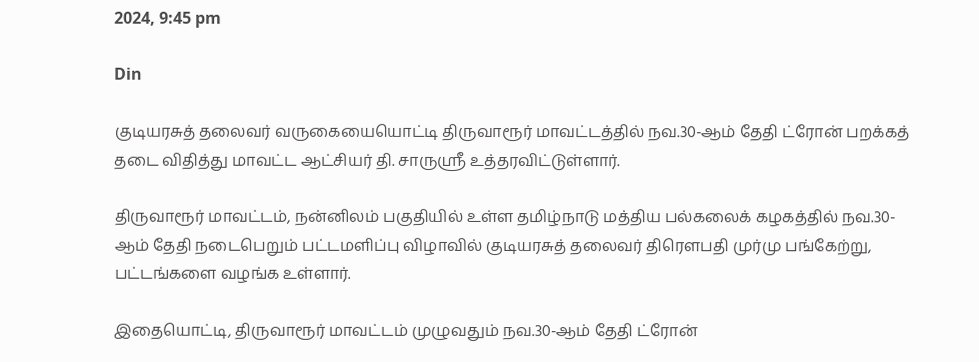2024, 9:45 pm

Din

குடியரசுத் தலைவர் வருகையையொட்டி திருவாரூர் மாவட்டத்தில் நவ.30-ஆம் தேதி ட்ரோன் பறக்கத் தடை விதித்து மாவட்ட ஆட்சியர் தி. சாருஸ்ரீ உத்தரவிட்டுள்ளார்.

திருவாரூர் மாவட்டம், நன்னிலம் பகுதியில் உள்ள தமிழ்நாடு மத்திய பல்கலைக் கழகத்தில் நவ.30-ஆம் தேதி நடைபெறும் பட்டமளிப்பு விழாவில் குடியரசுத் தலைவர் திரௌபதி முர்மு பங்கேற்று, பட்டங்களை வழங்க உள்ளார்.

இதையொட்டி, திருவாரூர் மாவட்டம் முழுவதும் நவ.30-ஆம் தேதி ட்ரோன்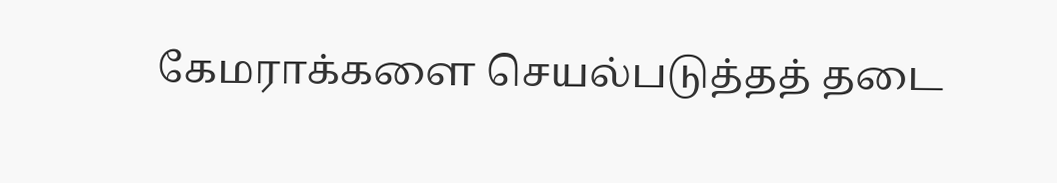கேமராக்களை செயல்படுத்தத் தடை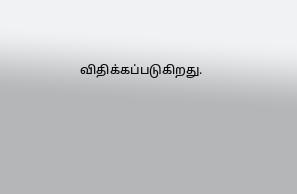விதிக்கப்படுகிறது.